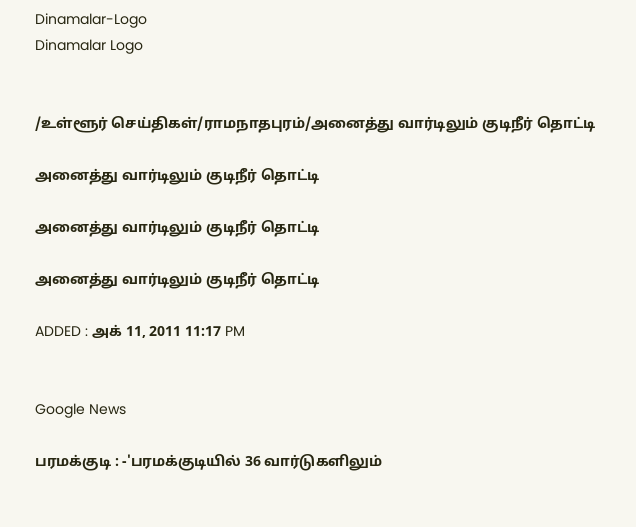Dinamalar-Logo
Dinamalar Logo


/உள்ளூர் செய்திகள்/ராமநாதபுரம்/அனைத்து வார்டிலும் குடிநீர் தொட்டி

அனைத்து வார்டிலும் குடிநீர் தொட்டி

அனைத்து வார்டிலும் குடிநீர் தொட்டி

அனைத்து வார்டிலும் குடிநீர் தொட்டி

ADDED : அக் 11, 2011 11:17 PM


Google News

பரமக்குடி : -'பரமக்குடியில் 36 வார்டுகளிலும்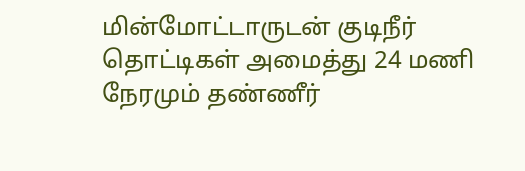மின்மோட்டாருடன் குடிநீர் தொட்டிகள் அமைத்து 24 மணி நேரமும் தண்ணீர்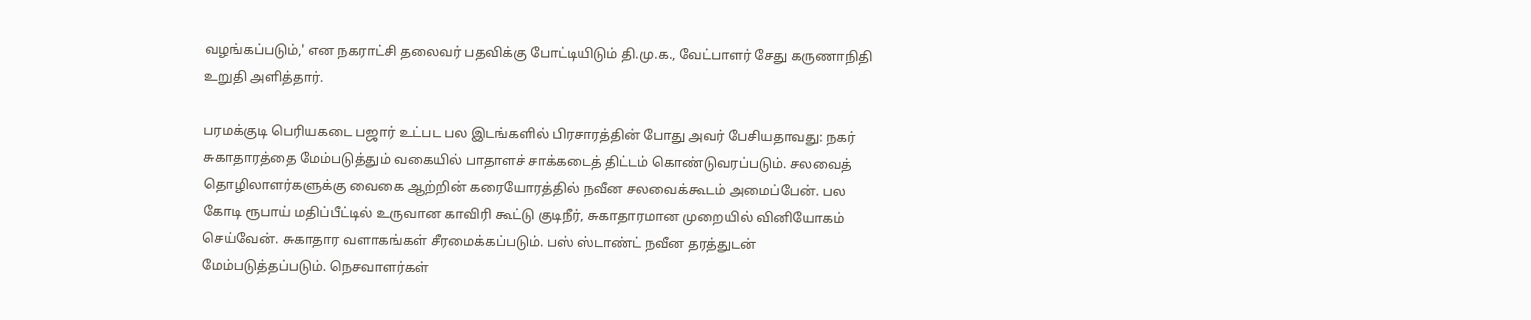வழங்கப்படும்,' என நகராட்சி தலைவர் பதவிக்கு போட்டியிடும் தி.மு.க., வேட்பாளர் சேது கருணாநிதி உறுதி அளித்தார்.

பரமக்குடி பெரியகடை பஜார் உட்பட பல இடங்களில் பிரசாரத்தின் போது அவர் பேசியதாவது: நகர் சுகாதாரத்தை மேம்படுத்தும் வகையில் பாதாளச் சாக்கடைத் திட்டம் கொண்டுவரப்படும். சலவைத் தொழிலாளர்களுக்கு வைகை ஆற்றின் கரையோரத்தில் நவீன சலவைக்கூடம் அமைப்பேன். பல கோடி ரூபாய் மதிப்பீட்டில் உருவான காவிரி கூட்டு குடிநீர், சுகாதாரமான முறையில் வினியோகம் செய்வேன். சுகாதார வளாகங்கள் சீரமைக்கப்படும். பஸ் ஸ்டாண்ட் நவீன தரத்துடன் மேம்படுத்தப்படும். நெசவாளர்கள்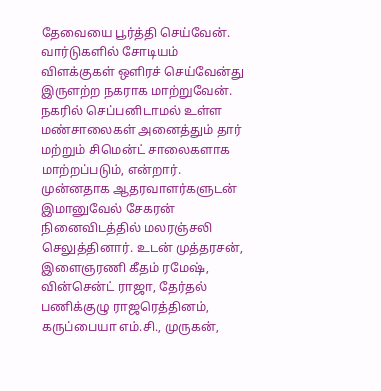தேவையை பூர்த்தி செய்வேன். வார்டுகளில் சோடியம் விளக்குகள் ஒளிரச் செய்வேன்து இருளற்ற நகராக மாற்றுவேன். நகரில் செப்பனிடாமல் உள்ள மண்சாலைகள் அனைத்தும் தார் மற்றும் சிமென்ட் சாலைகளாக மாற்றப்படும், என்றார். முன்னதாக ஆதரவாளர்களுடன் இமானுவேல் சேகரன் நினைவிடத்தில் மலரஞ்சலி செலுத்தினார். உடன் முத்தரசன், இளைஞரணி கீதம் ரமேஷ், வின்சென்ட் ராஜா, தேர்தல் பணிக்குழு ராஜரெத்தினம், கருப்பையா எம்.சி., முருகன்,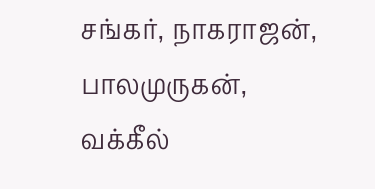சங்கர், நாகராஜன், பாலமுருகன், வக்கீல்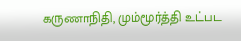கருணாநிதி, மும்மூர்த்தி உட்பட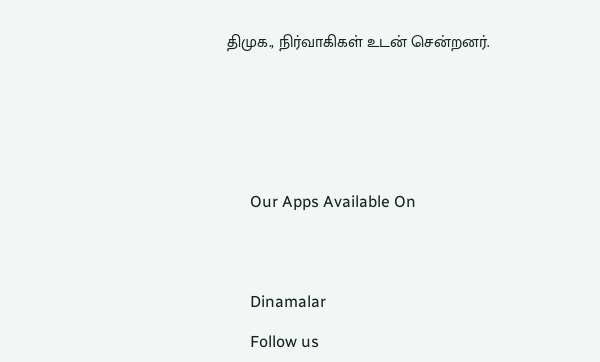திமுக., நிர்வாகிகள் உடன் சென்றனர்.







      Our Apps Available On




      Dinamalar

      Follow us